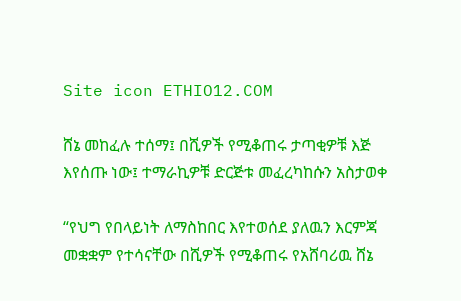Site icon ETHIO12.COM

ሸኔ መከፈሉ ተሰማ፤ በሺዎች የሚቆጠሩ ታጣቂዎቹ እጅ እየሰጡ ነው፤ ተማራኪዎቹ ድርጅቱ መፈረካከሱን አስታወቀ

“የህግ የበላይነት ለማስከበር እየተወሰደ ያለዉን እርምጃ መቋቋም የተሳናቸው በሺዎች የሚቆጠሩ የአሸባሪዉ ሸኔ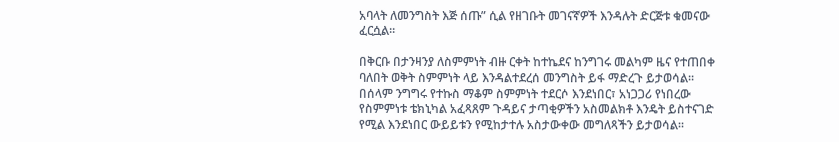አባላት ለመንግስት እጅ ሰጡ” ሲል የዘገቡት መገናኛዎች እንዳሉት ድርጅቱ ቁመናው ፈርሷል።

በቅርቡ በታንዛንያ ለስምምነት ብዙ ርቀት ከተኬደና ከንግገሩ መልካም ዜና የተጠበቀ ባለበት ወቅት ስምምነት ላይ እንዳልተደረሰ መንግስት ይፋ ማድረጉ ይታወሳል። በሰላም ንግግሩ የተኩስ ማቆም ስምምነት ተደርሶ እንደነበር፣ አነጋጋሪ የነበረው የስምምነቱ ቴክኒካል አፈጻጸም ጉዳይና ታጣቂዎችን አስመልክቶ እንዴት ይስተናገድ የሚል እንደነበር ውይይቱን የሚከታተሉ አስታውቀው መግለጻችን ይታወሳል።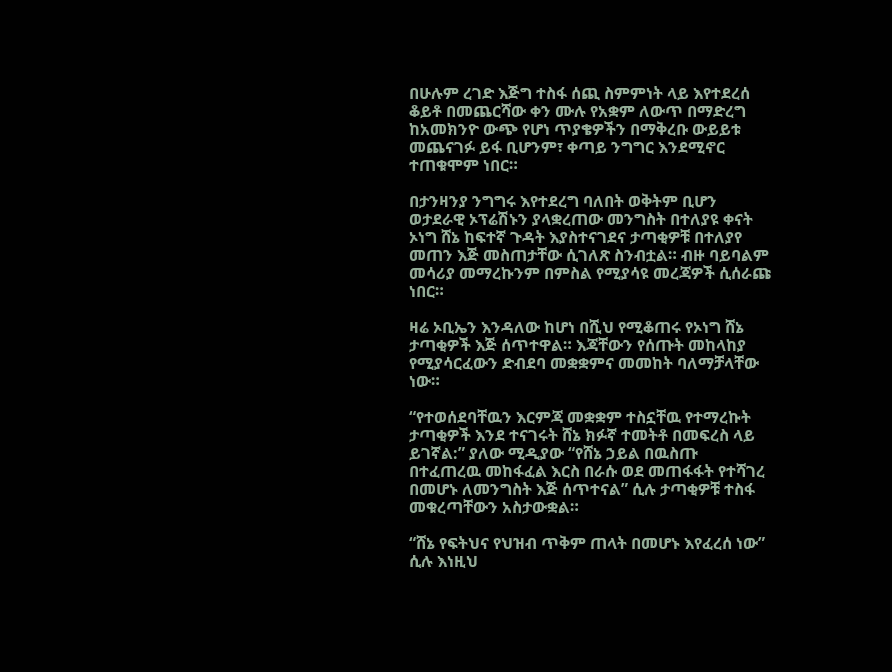በሁሉም ረገድ እጅግ ተስፋ ሰጪ ስምምነት ላይ እየተደረሰ ቆይቶ በመጨርሻው ቀን ሙሉ የአቋም ለውጥ በማድረግ ከአመክንዮ ውጭ የሆነ ጥያቄዎችን በማቅረቡ ውይይቱ መጨናገፉ ይፋ ቢሆንም፣ ቀጣይ ንግግር እንደሚኖር ተጠቁሞም ነበር።

በታንዛንያ ንግግሩ እየተደረግ ባለበት ወቅትም ቢሆን ወታደራዊ ኦፕሬሽኑን ያላቋረጠው መንግስት በተለያዩ ቀናት ኦነግ ሸኔ ከፍተኛ ጉዳት እያስተናገደና ታጣቂዎቹ በተለያየ መጠን እጅ መስጠታቸው ሲገለጽ ስንብቷል። ብዙ ባይባልም መሳሪያ መማረኩንም በምስል የሚያሳዩ መረጃዎች ሲሰራጩ ነበር።

ዛሬ ኦቢኤን እንዳለው ከሆነ በሺህ የሚቆጠሩ የኦነግ ሸኔ ታጣቂዎች እጅ ሰጥተዋል። እጃቸውን የሰጡት መከላከያ የሚያሳርፈውን ድብደባ መቋቋምና መመከት ባለማቻላቸው ነው።

“የተወሰደባቸዉን እርምጃ መቋቋም ተስኗቸዉ የተማረኩት ታጣቂዎች እንደ ተናገሩት ሸኔ ክፉኛ ተመትቶ በመፍረስ ላይ ይገኛል:” ያለው ሚዲያው “የሸኔ ኃይል በዉስጡ በተፈጠረዉ መከፋፈል እርስ በራሱ ወደ መጠፋፋት የተሻገረ በመሆኑ ለመንግስት እጅ ሰጥተናል” ሲሉ ታጣቂዎቹ ተስፋ መቁረጣቸውን አስታውቋል።

“ሸኔ የፍትህና የህዝብ ጥቅም ጠላት በመሆኑ እየፈረሰ ነው” ሲሉ እነዚህ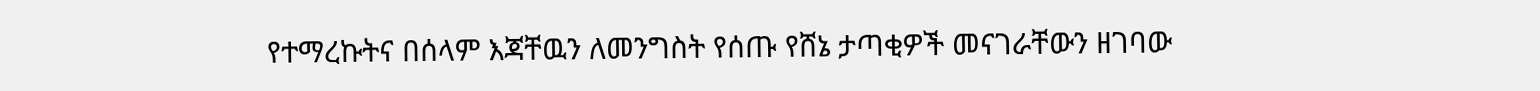የተማረኩትና በሰላም እጃቸዉን ለመንግስት የሰጡ የሸኔ ታጣቂዎች መናገራቸውን ዘገባው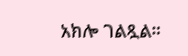አክሎ ገልጿል።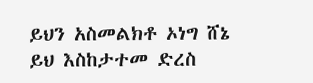ይህን አስመልክቶ ኦነግ ሸኔ ይህ እስከታተመ ድረስ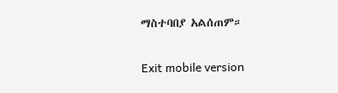ማስተባበያ አልሰጠም።

Exit mobile version